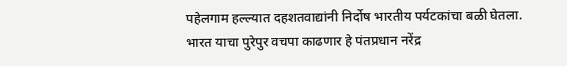पहेलगाम हल्ल्यात दहशतवाद्यांनी निर्दोष भारतीय पर्यटकांचा बळी घेतला. भारत याचा पुरेपुर वचपा काढणार हे पंतप्रधान नरेंद्र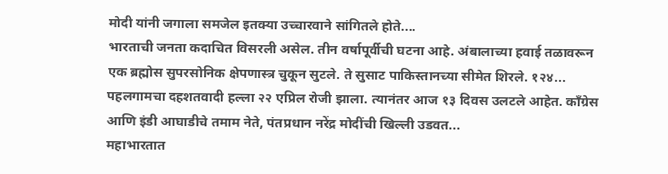मोदी यांनी जगाला समजेल इतक्या उच्चारवाने सांगितले होते....
भारताची जनता कदाचित विसरली असेल. तीन वर्षापूर्वीची घटना आहे. अंबालाच्या हवाई तळावरून एक ब्रह्मोस सुपरसोनिक क्षेपणास्त्र चुकून सुटले. ते सुसाट पाकिस्तानच्या सीमेत शिरले. १२४...
पहलगामचा दहशतवादी हल्ला २२ एप्रिल रोजी झाला. त्यानंतर आज १३ दिवस उलटले आहेत. काँग्रेस आणि इंडी आघाडीचे तमाम नेते, पंतप्रधान नरेंद्र मोदींची खिल्ली उडवत...
महाभारतात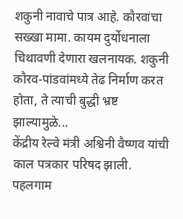शकुनी नावाचे पात्र आहे. कौरवांचा सख्खा मामा. कायम दुर्योधनाला चिथावणी देणारा खलनायक. शकुनी कौरव-पांडवांमध्ये तेढ निर्माण करत होता, ते त्याची बुद्धी भ्रष्ट झाल्यामुळे...
केंद्रीय रेल्वे मंत्री अश्विनी वैष्णव यांची काल पत्रकार परिषद झाली. पहलगाम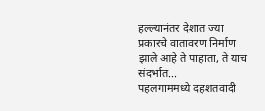हल्ल्यानंतर देशात ज्या प्रकारचे वातावरण निर्माण झाले आहे ते पाहाता, ते याच संदर्भात...
पहलगाममध्ये दहशतवादी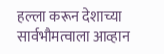हल्ला करून देशाच्या सार्वभौमत्वाला आव्हान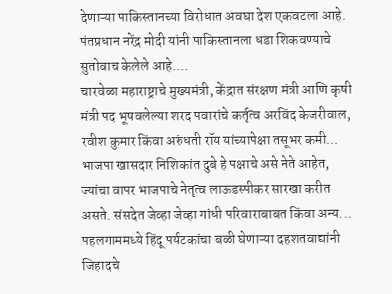देणाऱ्या पाकिस्तानच्या विरोधात अवघा देश एकवटला आहे. पंतप्रधान नरेंद्र मोदी यांनी पाकिस्तानला धडा शिकवण्याचे सुतोवाच केलेले आहे....
चारवेळा महाराष्ट्राचे मुख्यमंत्री, केंद्रात संरक्षण मंत्री आणि कृषी मंत्री पद भूषवलेल्या शरद पवारांचे कर्तृत्व अरविंद केजरीवाल, रवीश कुमार किंवा अरुंधती रॉय यांच्यापेक्षा तसूभर कमी...
भाजपा खासदार निशिकांत दुबे हे पक्षाचे असे नेते आहेत, ज्यांचा वापर भाजपाचे नेतृत्व लाऊडस्पीकर सारखा करीत असते. संसदेत जेव्हा जेव्हा गांधी परिवाराबाबत किंवा अन्य...
पहलगाममध्ये हिंदू पर्यटकांचा बळी घेणाऱ्या दहशतवाद्यांनी जिहादचे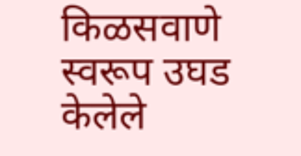किळसवाणे स्वरूप उघड केलेले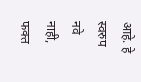आहे. हे स्वरुप नवे नाही, फक्त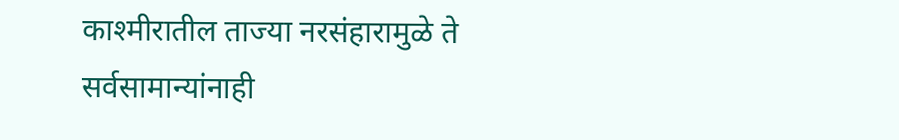काश्मीरातील ताज्या नरसंहारामुळे ते सर्वसामान्यांनाही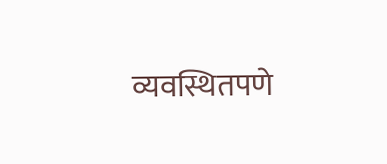व्यवस्थितपणे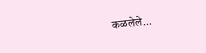कळलेले...